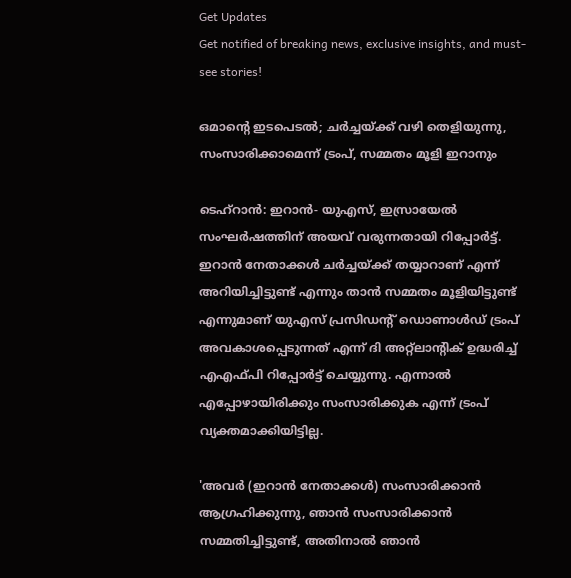Get Updates
Get notified of breaking news, exclusive insights, and must-see stories!

ഒമാന്റെ ഇടപെടല്‍; ചര്‍ച്ചയ്ക്ക് വഴി തെളിയുന്നു, സംസാരിക്കാമെന്ന് ട്രംപ്, സമ്മതം മൂളി ഇറാനും

ടെഹ്‌റാന്‍: ഇറാന്‍- യുഎസ്, ഇസ്രായേല്‍ സംഘര്‍ഷത്തിന് അയവ് വരുന്നതായി റിപ്പോര്‍ട്ട്. ഇറാന്‍ നേതാക്കള്‍ ചര്‍ച്ചയ്ക്ക് തയ്യാറാണ് എന്ന് അറിയിച്ചിട്ടുണ്ട് എന്നും താന്‍ സമ്മതം മൂളിയിട്ടുണ്ട് എന്നുമാണ് യുഎസ് പ്രസിഡന്റ് ഡൊണാള്‍ഡ് ട്രംപ് അവകാശപ്പെടുന്നത് എന്ന് ദി അറ്റ്‌ലാന്റിക് ഉദ്ധരിച്ച് എഎഫ്പി റിപ്പോര്‍ട്ട് ചെയ്യുന്നു. എന്നാല്‍ എപ്പോഴായിരിക്കും സംസാരിക്കുക എന്ന് ട്രംപ് വ്യക്തമാക്കിയിട്ടില്ല.

'അവര്‍ (ഇറാന്‍ നേതാക്കള്‍) സംസാരിക്കാന്‍ ആഗ്രഹിക്കുന്നു, ഞാന്‍ സംസാരിക്കാന്‍ സമ്മതിച്ചിട്ടുണ്ട്, അതിനാല്‍ ഞാന്‍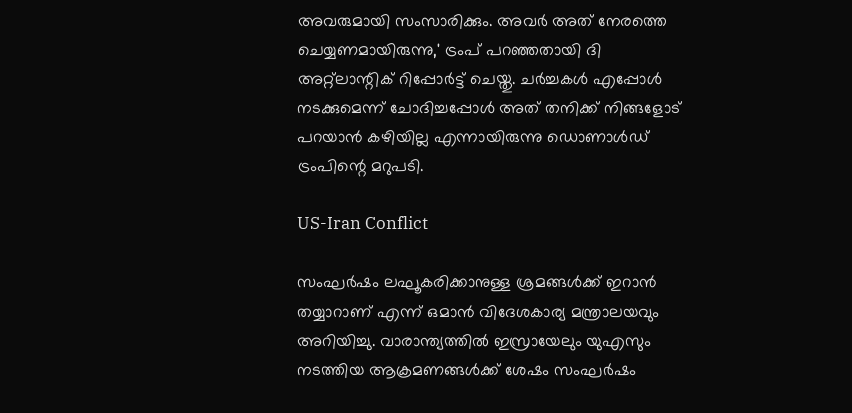അവരുമായി സംസാരിക്കും. അവര്‍ അത് നേരത്തെ ചെയ്യണമായിരുന്നു,' ട്രംപ് പറഞ്ഞതായി ദി അറ്റ്‌ലാന്റിക് റിപ്പോര്‍ട്ട് ചെയ്തു. ചര്‍ച്ചകള്‍ എപ്പോള്‍ നടക്കുമെന്ന് ചോദിച്ചപ്പോള്‍ അത് തനിക്ക് നിങ്ങളോട് പറയാന്‍ കഴിയില്ല എന്നായിരുന്നു ഡൊണാള്‍ഡ് ട്രംപിന്റെ മറുപടി.

US-Iran Conflict

സംഘര്‍ഷം ലഘൂകരിക്കാനുള്ള ശ്രമങ്ങള്‍ക്ക് ഇറാന്‍ തയ്യാറാണ് എന്ന് ഒമാന്‍ വിദേശകാര്യ മന്ത്രാലയവും അറിയിച്ചു. വാരാന്ത്യത്തില്‍ ഇസ്രായേലും യുഎസും നടത്തിയ ആക്രമണങ്ങള്‍ക്ക് ശേഷം സംഘര്‍ഷം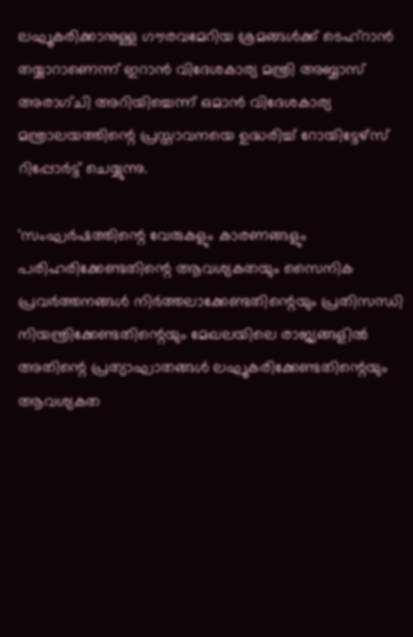ലഘൂകരിക്കാനുള്ള ഗൗരവമേറിയ ശ്രമങ്ങള്‍ക്ക് ടെഹ്റാന്‍ തയ്യാറാണെന്ന് ഇറാന്‍ വിദേശകാര്യ മന്ത്രി അബ്ബാസ് അരാഗ്ചി അറിയിച്ചെന്ന് ഒമാന്‍ വിദേശകാര്യ മന്ത്രാലയത്തിന്റെ പ്രസ്താവനയെ ഉദ്ധരിച്ച് റോയിട്ടേഴ്സ് റിപ്പോര്‍ട്ട് ചെയ്യുന്നു.

'സംഘര്‍ഷത്തിന്റെ വേരുകളും കാരണങ്ങളും പരിഹരിക്കേണ്ടതിന്റെ ആവശ്യകതയും സൈനിക പ്രവര്‍ത്തനങ്ങള്‍ നിര്‍ത്തലാക്കേണ്ടതിന്റെയും പ്രതിസന്ധി നിയന്ത്രിക്കേണ്ടതിന്റെയും മേഖലയിലെ രാജ്യങ്ങളില്‍ അതിന്റെ പ്രത്യാഘാതങ്ങള്‍ ലഘൂകരിക്കേണ്ടതിന്റെയും ആവശ്യകത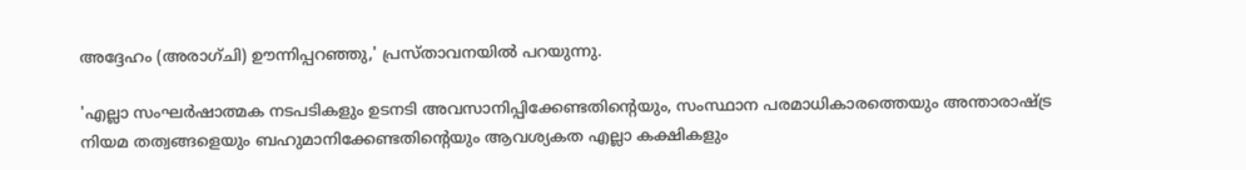അദ്ദേഹം (അരാഗ്ചി) ഊന്നിപ്പറഞ്ഞു,' പ്രസ്താവനയില്‍ പറയുന്നു.

'എല്ലാ സംഘര്‍ഷാത്മക നടപടികളും ഉടനടി അവസാനിപ്പിക്കേണ്ടതിന്റെയും, സംസ്ഥാന പരമാധികാരത്തെയും അന്താരാഷ്ട്ര നിയമ തത്വങ്ങളെയും ബഹുമാനിക്കേണ്ടതിന്റെയും ആവശ്യകത എല്ലാ കക്ഷികളും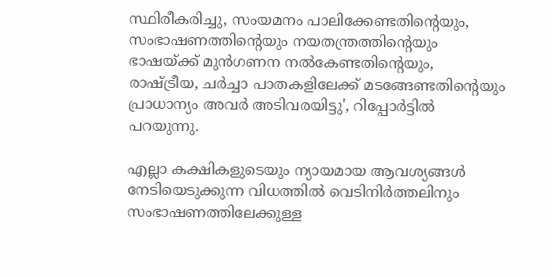സ്ഥിരീകരിച്ചു, സംയമനം പാലിക്കേണ്ടതിന്റെയും, സംഭാഷണത്തിന്റെയും നയതന്ത്രത്തിന്റെയും ഭാഷയ്ക്ക് മുന്‍ഗണന നല്‍കേണ്ടതിന്റെയും, രാഷ്ട്രീയ, ചര്‍ച്ചാ പാതകളിലേക്ക് മടങ്ങേണ്ടതിന്റെയും പ്രാധാന്യം അവര്‍ അടിവരയിട്ടു', റിപ്പോര്‍ട്ടില്‍ പറയുന്നു.

എല്ലാ കക്ഷികളുടെയും ന്യായമായ ആവശ്യങ്ങള്‍ നേടിയെടുക്കുന്ന വിധത്തില്‍ വെടിനിര്‍ത്തലിനും സംഭാഷണത്തിലേക്കുള്ള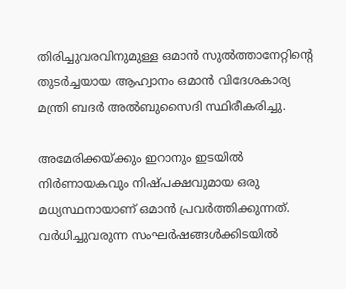തിരിച്ചുവരവിനുമുള്ള ഒമാന്‍ സുല്‍ത്താനേറ്റിന്റെ തുടര്‍ച്ചയായ ആഹ്വാനം ഒമാന്‍ വിദേശകാര്യ മന്ത്രി ബദര്‍ അല്‍ബുസൈദി സ്ഥിരീകരിച്ചു.

അമേരിക്കയ്ക്കും ഇറാനും ഇടയില്‍ നിര്‍ണായകവും നിഷ്പക്ഷവുമായ ഒരു മധ്യസ്ഥനായാണ് ഒമാന്‍ പ്രവര്‍ത്തിക്കുന്നത്. വര്‍ധിച്ചുവരുന്ന സംഘര്‍ഷങ്ങള്‍ക്കിടയില്‍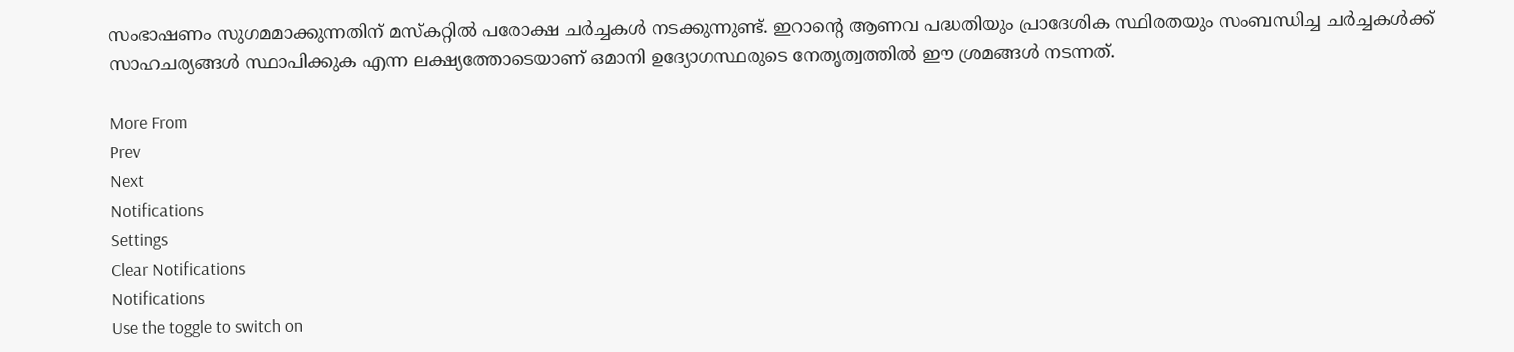സംഭാഷണം സുഗമമാക്കുന്നതിന് മസ്‌കറ്റില്‍ പരോക്ഷ ചര്‍ച്ചകള്‍ നടക്കുന്നുണ്ട്. ഇറാന്റെ ആണവ പദ്ധതിയും പ്രാദേശിക സ്ഥിരതയും സംബന്ധിച്ച ചര്‍ച്ചകള്‍ക്ക് സാഹചര്യങ്ങള്‍ സ്ഥാപിക്കുക എന്ന ലക്ഷ്യത്തോടെയാണ് ഒമാനി ഉദ്യോഗസ്ഥരുടെ നേതൃത്വത്തില്‍ ഈ ശ്രമങ്ങള്‍ നടന്നത്.

More From
Prev
Next
Notifications
Settings
Clear Notifications
Notifications
Use the toggle to switch on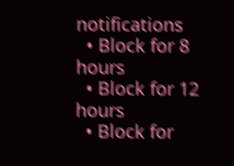notifications
  • Block for 8 hours
  • Block for 12 hours
  • Block for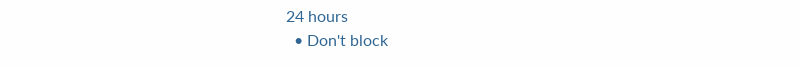24 hours
  • Don't block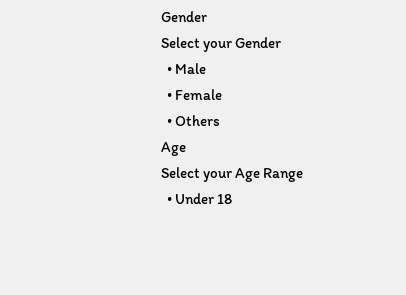Gender
Select your Gender
  • Male
  • Female
  • Others
Age
Select your Age Range
  • Under 18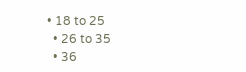• 18 to 25
  • 26 to 35
  • 36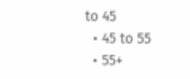to 45
  • 45 to 55
  • 55+